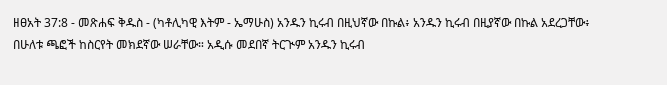ዘፀአት 37:8 - መጽሐፍ ቅዱስ - (ካቶሊካዊ እትም - ኤማሁስ) አንዱን ኪሩብ በዚህኛው በኩል፥ አንዱን ኪሩብ በዚያኛው በኩል አደረጋቸው፥ በሁለቱ ጫፎች ከስርየት መክደኛው ሠራቸው። አዲሱ መደበኛ ትርጒም አንዱን ኪሩብ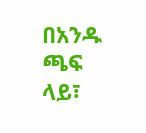በአንዱ ጫፍ ላይ፣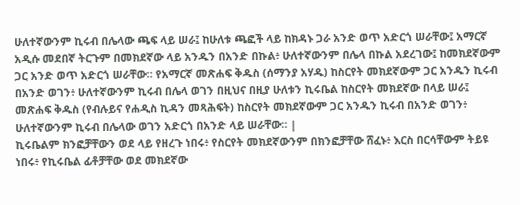ሁለተኛውንም ኪሩብ በሌላው ጫፍ ላይ ሠራ፤ ከሁለቱ ጫፎች ላይ ከክዳኑ ጋራ አንድ ወጥ አድርጎ ሠራቸው፤ አማርኛ አዲሱ መደበኛ ትርጉም በመክደኛው ላይ አንዱን በአንድ በኩል፥ ሁለተኛውንም በሌላ በኩል አደረገው፤ ከመክደኛውም ጋር አንድ ወጥ አድርጎ ሠራቸው። የአማርኛ መጽሐፍ ቅዱስ (ሰማንያ አሃዱ) ከስርየት መክደኛውም ጋር አንዱን ኪሩብ በአንድ ወገን፥ ሁለተኛውንም ኪሩብ በሌላ ወገን በዚህና በዚያ ሁለቱን ኪሩቤል ከስርየት መክደኛው በላይ ሠራ፤ መጽሐፍ ቅዱስ (የብሉይና የሐዲስ ኪዳን መጻሕፍት) ከስርየት መክደኛውም ጋር አንዱን ኪሩብ በአንድ ወገን፥ ሁለተኛውንም ኪሩብ በሌላው ወገን አድርጎ በአንድ ላይ ሠራቸው። |
ኪሩቤልም ክንፎቻቸውን ወደ ላይ የዘረጉ ነበሩ፥ የስርየት መክደኛውንም በክንፎቻቸው ሸፈኑ፥ እርስ በርሳቸውም ትይዩ ነበሩ፥ የኪሩቤል ፊቶቻቸው ወደ መክደኛው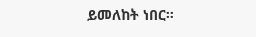ይመለከት ነበር።